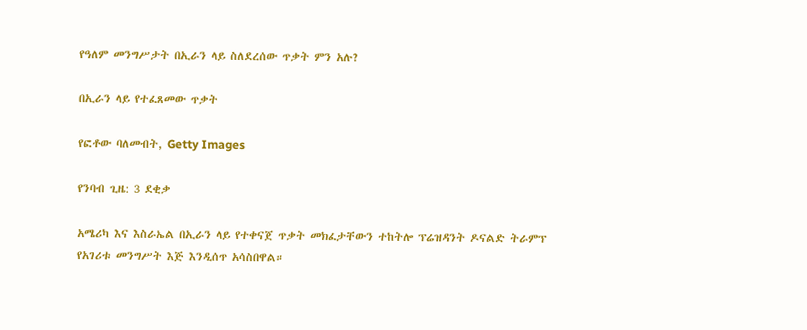የዓለም መንግሥታት በኢራን ላይ ስለደረሰው ጥቃት ምን አሉ?

በኢራን ላይ የተፈጸመው ጥቃት

የፎቶው ባለመብት, Getty Images

የንባብ ጊዜ: 3 ደቂቃ

አሜሪካ እና እስራኤል በኢራን ላይ የተቀናጀ ጥቃት መክፈታቸውን ተከትሎ ፕሬዝዳንት ዶናልድ ትራምፕ የአገሪቱ መንግሥት እጅ እንዲሰጥ አሳስበዋል።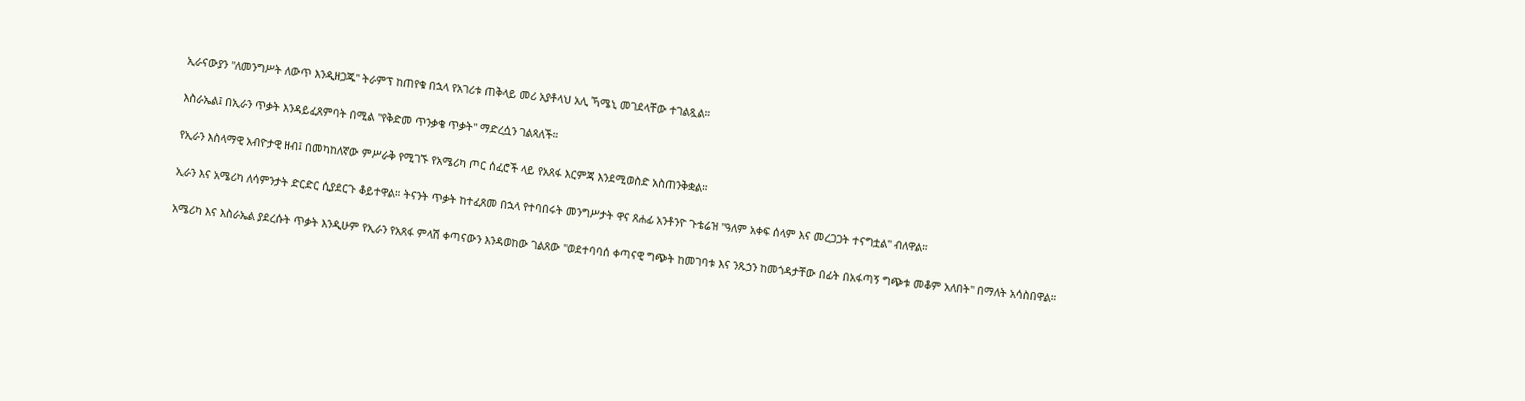ኢራናውያን "ለመንግሥት ለውጥ እንዲዘጋጁ" ትራምፕ ከጠየቁ በኋላ የአገሪቱ ጠቅላይ መሪ አያቶላህ አሊ ኻሜኒ መገደላቸው ተገልጿል።

እስራኤል፤ በኢራን ጥቃት እንዳይፈጸምባት በሚል "የቅድመ ጥንቃቄ ጥቃት" ማድረሷን ገልጻለች።

የኢራን እስላማዊ አብዮታዊ ዘብ፤ በመካከለኛው ምሥራቅ የሚገኙ የአሜሪካ ጦር ሰፈሮች ላይ የአጸፋ እርምጃ እንደሚወስድ አስጠንቅቋል።

ኢራን እና አሜሪካ ለሳምንታት ድርድር ሲያደርጉ ቆይተዋል። ትናንት ጥቃት ከተፈጸመ በኋላ የተባበሩት መንግሥታት ዋና ጸሐፊ አንቶንዮ ጉቴሬዝ "ዓለም አቀፍ ሰላም እና መረጋጋት ተናግቷል" ብለዋል።

አሜሪካ እና እስራኤል ያደረሱት ጥቃት እንዲሁም የኢራን የአጸፋ ምላሽ ቀጣናውን እንዳወከው ገልጸው "ወደተባባሰ ቀጣናዊ ግጭት ከመገባቱ እና ንጹኃን ከመጎዳታቸው በፊት በአፋጣኝ ግጭቱ መቆም አለበት" በማለት አሳስበዋል።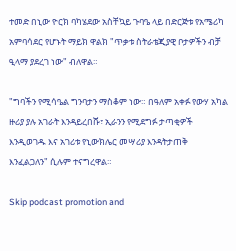ተመድ በኒው ዮርክ ባካሄደው አስቸኳይ ጉባዔ ላይ በድርጅቱ የአሜሪካ አምባሳደር የሆኑት ማይክ ዋልክ "ጥቃቱ ስትራቴጂያዊ ቦታዎችን ብቻ ዒላማ ያደረገ ነው" ብለዋል።

"ግባችን የሚሳዔል ግንባታን ማስቆም ነው። በዓለም አቀፉ የውሃ አካል ዙሪያ ያሉ አገራት እንዳይረበሹ፣ ኢራንን የሚደግፉ ታጣቂዎች እንዲወገዱ እና አገሪቱ የኒውክሌር መሣሪያ እንዳትታጠቅ እንፈልጋለን" ሲሉም ተናግረዋል።

Skip podcast promotion and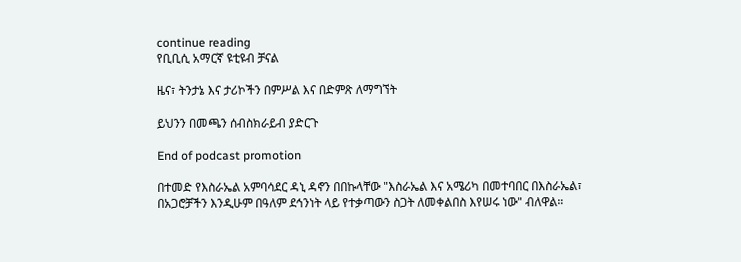continue reading
የቢቢሲ አማርኛ ዩቲዩብ ቻናል

ዜና፣ ትንታኔ እና ታሪኮችን በምሥል እና በድምጽ ለማግኘት

ይህንን በመጫን ሰብስክራይብ ያድርጉ

End of podcast promotion

በተመድ የእስራኤል አምባሳደር ዳኒ ዳኖን በበኩላቸው "እስራኤል እና አሜሪካ በመተባበር በእስራኤል፣ በአጋሮቻችን እንዲሁም በዓለም ደኅንነት ላይ የተቃጣውን ስጋት ለመቀልበስ እየሠሩ ነው" ብለዋል።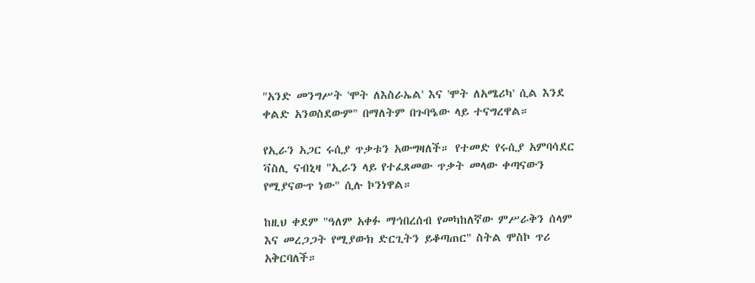"አንድ መንግሥት 'ሞት ለእስራኤል' እና 'ሞት ለአሜሪካ' ሲል እንደ ቀልድ አንወስደውም" በማለትም በጉባዔው ላይ ተናግረዋል።

የኢራን አጋር ሩሲያ ጥቃቱን አውግዛለች። የተመድ የሩሲያ አምባሳደር ቫስሊ ናብኒዛ "ኢራን ላይ የተፈጸመው ጥቃት መላው ቀጣናውን የሚያናውጥ ነው" ሲሉ ኮንነዋል።

ከዚህ ቀደም "ዓለም አቀፉ ማኅበረሰብ የመካከለኛው ምሥራቅን ሰላም እና መረጋጋት የሚያውክ ድርጊትን ይቆጣጠር" ስትል ሞስኮ ጥሪ አቅርባለች።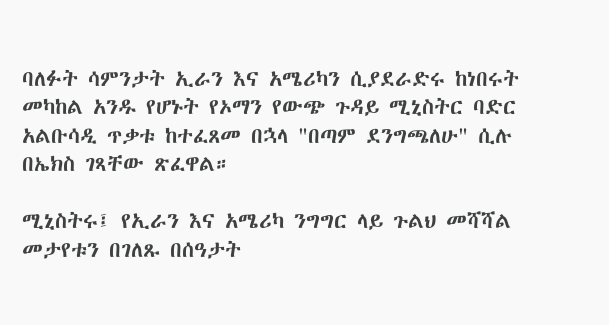ባለፉት ሳምንታት ኢራን እና አሜሪካን ሲያደራድሩ ከነበሩት መካከል አንዱ የሆኑት የኦማን የውጭ ጉዳይ ሚኒስትር ባድር አልቡሳዲ ጥቃቱ ከተፈጸመ በኋላ "በጣም ደንግጫለሁ" ሲሉ በኤክስ ገጻቸው ጽፈዋል።

ሚኒስትሩ፤ የኢራን እና አሜሪካ ንግግር ላይ ጉልህ መሻሻል መታየቱን በገለጹ በሰዓታት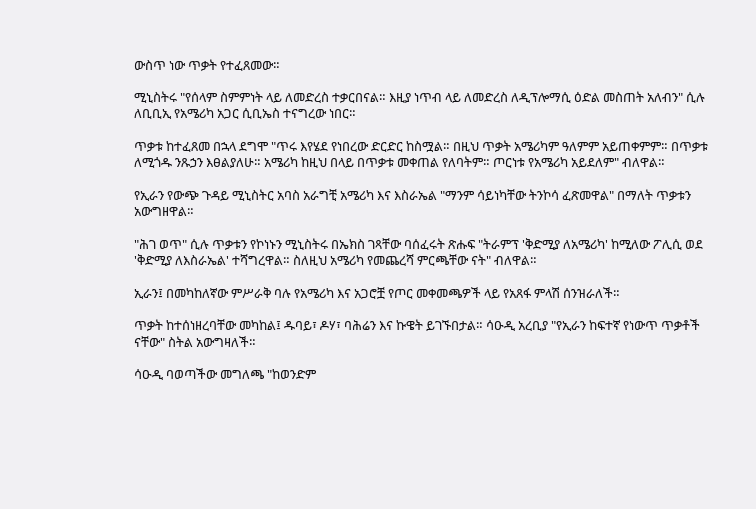ውስጥ ነው ጥቃት የተፈጸመው።

ሚኒስትሩ "የሰላም ስምምነት ላይ ለመድረስ ተቃርበናል። እዚያ ነጥብ ላይ ለመድረስ ለዲፕሎማሲ ዕድል መስጠት አለብን" ሲሉ ለቢቢኢ የአሜሪካ አጋር ሲቢኤስ ተናግረው ነበር።

ጥቃቱ ከተፈጸመ በኋላ ደግሞ "ጥሩ እየሄደ የነበረው ድርድር ከስሟል። በዚህ ጥቃት አሜሪካም ዓለምም አይጠቀምም። በጥቃቱ ለሚጎዱ ንጹኃን እፀልያለሁ። አሜሪካ ከዚህ በላይ በጥቃቱ መቀጠል የለባትም። ጦርነቱ የአሜሪካ አይደለም" ብለዋል።

የኢራን የውጭ ጉዳይ ሚኒስትር አባስ አራግቺ አሜሪካ እና እስራኤል "ማንም ሳይነካቸው ትንኮሳ ፈጽመዋል" በማለት ጥቃቱን አውግዘዋል።

"ሕገ ወጥ" ሲሉ ጥቃቱን የኮነኑን ሚኒስትሩ በኤክስ ገጻቸው ባሰፈሩት ጽሑፍ "ትራምፕ 'ቅድሚያ ለአሜሪካ' ከሚለው ፖሊሲ ወደ 'ቅድሚያ ለእስራኤል' ተሻግረዋል። ስለዚህ አሜሪካ የመጨረሻ ምርጫቸው ናት" ብለዋል።

ኢራን፤ በመካከለኛው ምሥራቅ ባሉ የአሜሪካ እና አጋሮቿ የጦር መቀመጫዎች ላይ የአጸፋ ምላሽ ሰንዝራለች።

ጥቃት ከተሰነዘረባቸው መካከል፤ ዱባይ፣ ዶሃ፣ ባሕሬን እና ኩዌት ይገኙበታል። ሳዑዲ አረቢያ "የኢራን ከፍተኛ የነውጥ ጥቃቶች ናቸው" ስትል አውግዛለች።

ሳዑዲ ባወጣችው መግለጫ "ከወንድም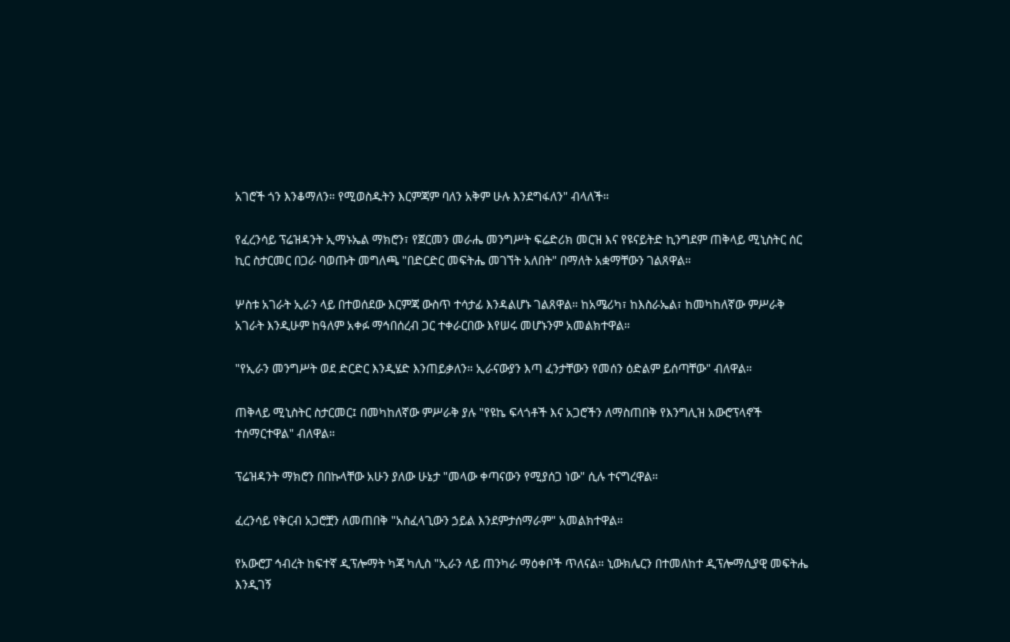አገሮች ጎን እንቆማለን። የሚወስዱትን እርምጃም ባለን አቅም ሁሉ እንደግፋለን" ብላለች።

የፈረንሳይ ፕሬዝዳንት ኢማኑኤል ማክሮን፣ የጀርመን መራሔ መንግሥት ፍሬድሪክ መርዝ እና የዩናይትድ ኪንግደም ጠቅላይ ሚኒስትር ሰር ኪር ስታርመር በጋራ ባወጡት መግለጫ "በድርድር መፍትሔ መገኘት አለበት" በማለት አቋማቸውን ገልጸዋል።

ሦስቱ አገራት ኢራን ላይ በተወሰደው እርምጃ ውስጥ ተሳታፊ እንዳልሆኑ ገልጸዋል። ከአሜሪካ፣ ከእስራኤል፣ ከመካከለኛው ምሥራቅ አገራት እንዲሁም ከዓለም አቀፉ ማኅበሰረብ ጋር ተቀራርበው እየሠሩ መሆኑንም አመልክተዋል።

"የኢራን መንግሥት ወደ ድርድር እንዲሄድ እንጠይቃለን። ኢራናውያን እጣ ፈንታቸውን የመሰን ዕድልም ይሰጣቸው" ብለዋል።

ጠቅላይ ሚኒስትር ስታርመር፤ በመካከለኛው ምሥራቅ ያሉ "የዩኬ ፍላጎቶች እና አጋሮችን ለማስጠበቅ የእንግሊዝ አውሮፕላኖች ተሰማርተዋል" ብለዋል።

ፕሬዝዳንት ማክሮን በበኩላቸው አሁን ያለው ሁኔታ "መላው ቀጣናውን የሚያሰጋ ነው" ሲሉ ተናግረዋል።

ፈረንሳይ የቅርብ አጋሮቿን ለመጠበቅ "አስፈላጊውን ኃይል እንደምታሰማራም" አመልክተዋል።

የአውሮፓ ኅብረት ከፍተኛ ዲፕሎማት ካጃ ካሊስ "ኢራን ላይ ጠንካራ ማዕቀቦች ጥለናል። ኒውክሌርን በተመለከተ ዲፕሎማሲያዊ መፍትሔ እንዲገኝ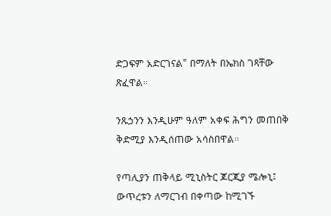ድጋፍም አድርገናል" በማለት በኤክስ ገጻቸው ጽፈዋል።

ንጹኃንን እንዲሁም ዓለም አቀፍ ሕግን መጠበቅ ቅድሚያ እንዲሰጠው አሳስበዋል።

የጣሊያን ጠቅላይ ሚኒስትር ጆርጂያ ሜሎኒ፤ ውጥረቱን ለማርገብ በቀጣው ከሚገኙ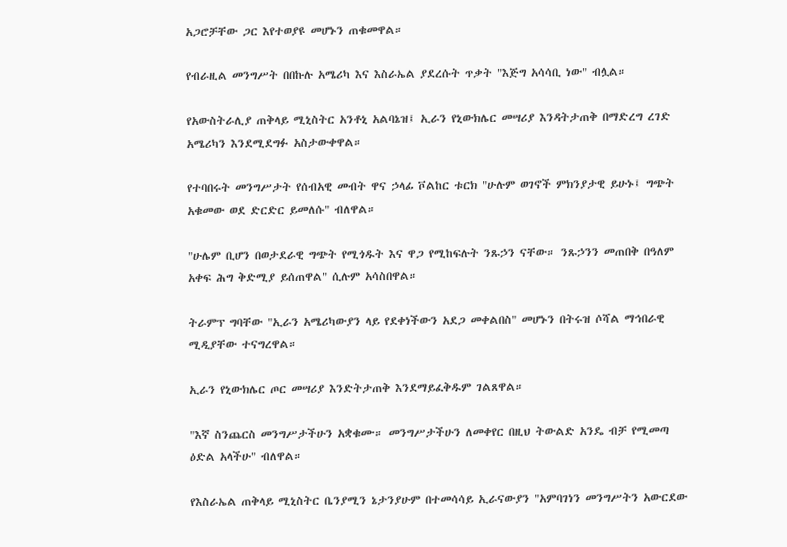አጋሮቻቸው ጋር እየተወያዩ መሆኑን ጠቁመዋል።

የብራዚል መንግሥት በበኩሉ አሜሪካ እና እስራኤል ያደረሱት ጥቃት "እጅግ አሳሳቢ ነው" ብሏል።

የአውስትራሊያ ጠቅላይ ሚኒስትር አንቶኒ አልባኔዝ፤ ኢራን የኒውክሌር መሣሪያ እንዳትታጠቅ በማድረግ ረገድ አሜሪካን እንደሚደግፉ አስታውቀዋል።

የተባበሩት መንግሥታት የሰብአዊ መብት ዋና ኃላፊ ቮልከር ቱርክ "ሁሉም ወገኖች ምክንያታዊ ይሁኑ፤ ግጭት አቁመው ወደ ድርድር ይመለሱ" ብለዋል።

"ሁሌም ቢሆን በወታደራዊ ግጭት የሚጎዱት እና ዋጋ የሚከፍሉት ንጹኃን ናቸው። ንጹኃንን መጠበቅ በዓለም አቀፍ ሕግ ቅድሚያ ይሰጠዋል" ሲሉም አሳስበዋል።

ትራምፕ ግባቸው "ኢራን አሜሪካውያን ላይ የደቀነችውን አደጋ መቀልበስ" መሆኑን በትሩዝ ሶሻል ማኅበራዊ ሚዲያቸው ተናግረዋል።

ኢራን የኒውክሌር ጦር መሣሪያ እንድትታጠቅ እንደማይፈቅዱም ገልጸዋል።

"እኛ ስንጨርስ መንግሥታችሁን አቋቁሙ። መንግሥታችሁን ለመቀየር በዚህ ትውልድ አንዴ ብቻ የሚመጣ ዕድል አላችሁ" ብለዋል።

የእስራኤል ጠቅላይ ሚኒስትር ቤንያሚን ኔታንያሁም በተመሳሳይ ኢራናውያን "አምባገነን መንግሥትን አውርደው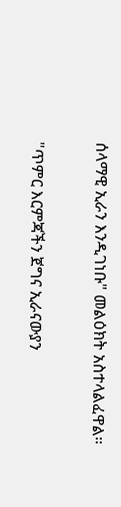ሰላማዊ ኢራን እንዲገነቡ" መልዕክት አስተላልፈዋል።

"ጥምር እርምጃችን ጀግና ኢራናውያን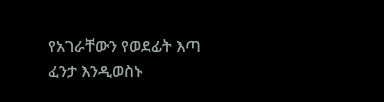የአገራቸውን የወደፊት እጣ ፈንታ እንዲወስኑ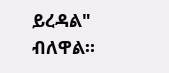ይረዳል" ብለዋል።